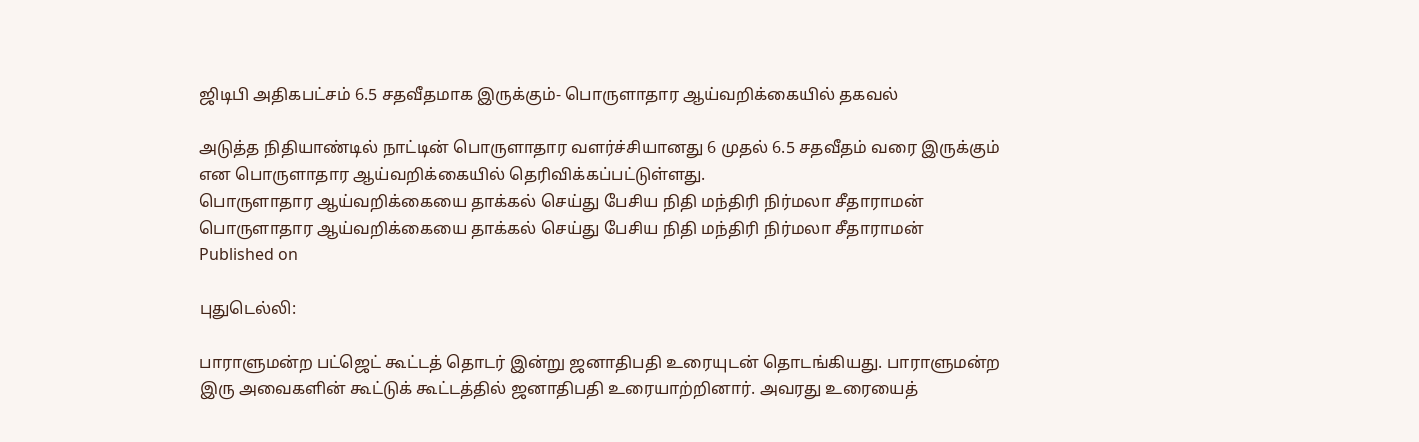ஜிடிபி அதிகபட்சம் 6.5 சதவீதமாக இருக்கும்- பொருளாதார ஆய்வறிக்கையில் தகவல்

அடுத்த நிதியாண்டில் நாட்டின் பொருளாதார வளர்ச்சியானது 6 முதல் 6.5 சதவீதம் வரை இருக்கும் என பொருளாதார ஆய்வறிக்கையில் தெரிவிக்கப்பட்டுள்ளது.
பொருளாதார ஆய்வறிக்கையை தாக்கல் செய்து பேசிய நிதி மந்திரி நிர்மலா சீதாராமன்
பொருளாதார ஆய்வறிக்கையை தாக்கல் செய்து பேசிய நிதி மந்திரி நிர்மலா சீதாராமன்
Published on

புதுடெல்லி:

பாராளுமன்ற பட்ஜெட் கூட்டத் தொடர் இன்று ஜனாதிபதி உரையுடன் தொடங்கியது. பாராளுமன்ற இரு அவைகளின் கூட்டுக் கூட்டத்தில் ஜனாதிபதி உரையாற்றினார். அவரது உரையைத்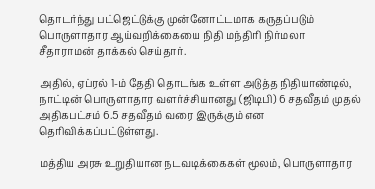தொடர்ந்து பட்ஜெட்டுக்கு முன்னோட்டமாக கருதப்படும் பொருளாதார ஆய்வறிக்கையை நிதி மந்திரி நிர்மலா சீதாராமன் தாக்கல் செய்தார்.

அதில், ஏப்ரல் 1-ம் தேதி தொடங்க உள்ள அடுத்த நிதியாண்டில், நாட்டின் பொருளாதார வளர்ச்சியானது (ஜிடிபி) 6 சதவீதம் முதல் அதிகபட்சம் 6.5 சதவீதம் வரை இருக்கும் என தெரிவிக்கப்பட்டுள்ளது.

மத்திய அரசு உறுதியான நடவடிக்கைகள் மூலம், பொருளாதார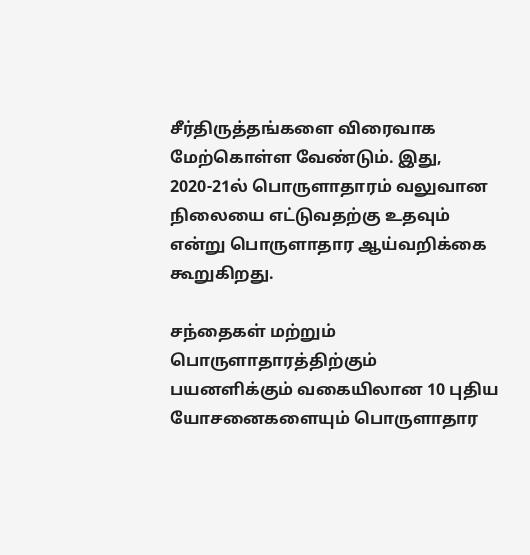சீர்திருத்தங்களை விரைவாக மேற்கொள்ள வேண்டும். இது, 2020-21ல் பொருளாதாரம் வலுவான நிலையை எட்டுவதற்கு உதவும் என்று பொருளாதார ஆய்வறிக்கை கூறுகிறது.

சந்தைகள் மற்றும் பொருளாதாரத்திற்கும் பயனளிக்கும் வகையிலான 10 புதிய யோசனைகளையும் பொருளாதார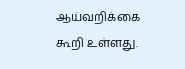ஆய்வறிக்கை கூறி உள்ளது.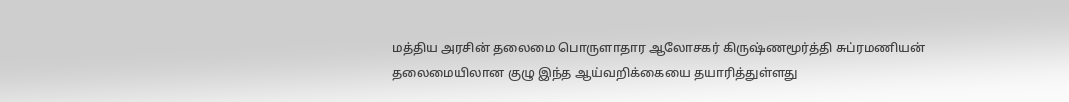மத்திய அரசின் தலைமை பொருளாதார ஆலோசகர் கிருஷ்ணமூர்த்தி சுப்ரமணியன் தலைமையிலான குழு இந்த ஆய்வறிக்கையை தயாரித்துள்ளது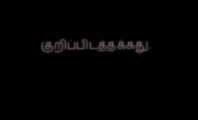குறிப்பிடத்தக்கது.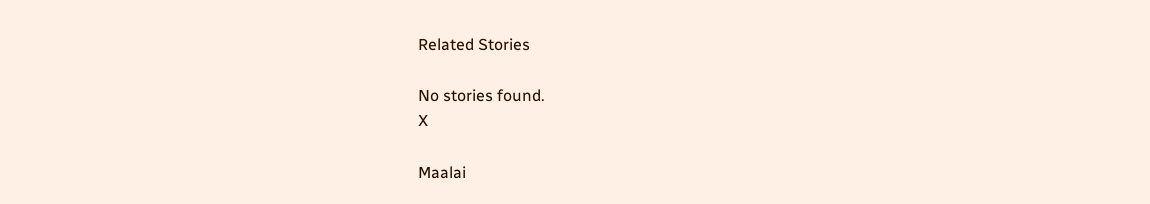Related Stories

No stories found.
X

Maalai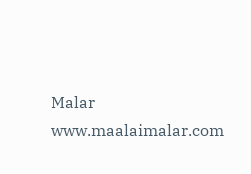Malar
www.maalaimalar.com